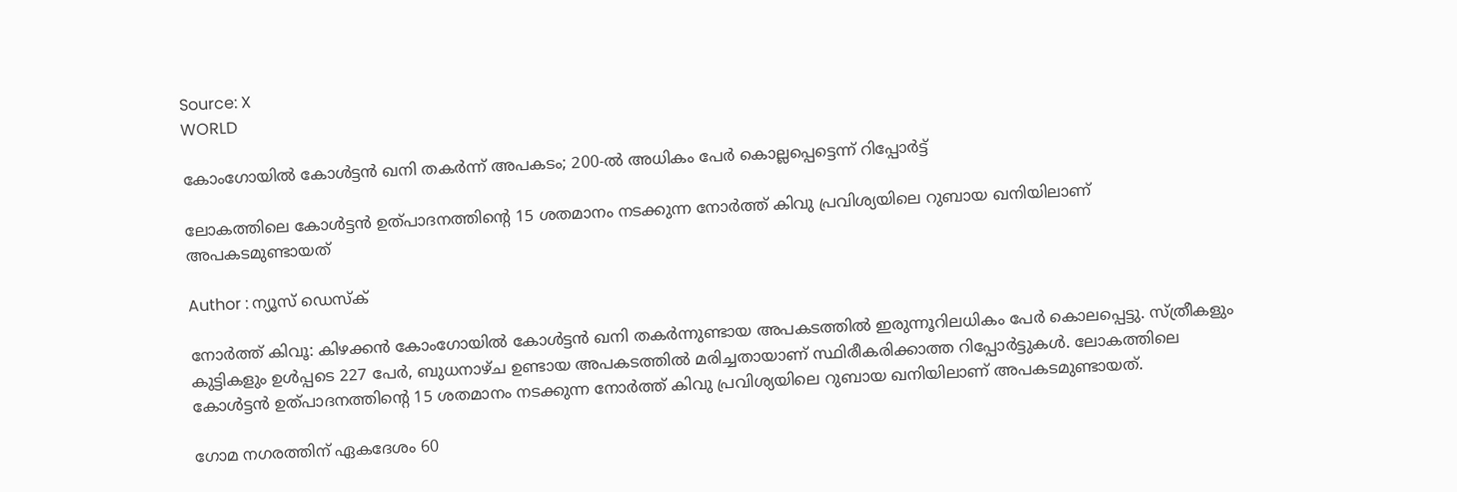Source: X
WORLD

കോംഗോയില്‍ കോള്‍ട്ടന്‍ ഖനി തകർന്ന് അപകടം; 200-ൽ അധികം പേർ കൊല്ലപ്പെട്ടെന്ന് റിപ്പോർട്ട്

ലോകത്തിലെ കോള്‍ട്ടന്‍ ഉത്പാദനത്തിന്‍റെ 15 ശതമാനം നടക്കുന്ന നോർത്ത് കിവു പ്രവിശ്യയിലെ റുബായ ഖനിയിലാണ് അപകടമുണ്ടായത്

Author : ന്യൂസ് ഡെസ്ക്

നോർത്ത് കിവൂ: കിഴക്കന്‍ കോംഗോയില്‍ കോള്‍ട്ടന്‍ ഖനി തകർന്നുണ്ടായ അപകടത്തില്‍ ഇരുന്നൂറിലധികം പേർ കൊലപ്പെട്ടു. സ്ത്രീകളും കുട്ടികളും ഉള്‍പ്പടെ 227 പേർ, ബുധനാഴ്ച ഉണ്ടായ അപകടത്തില്‍ മരിച്ചതായാണ് സ്ഥിരീകരിക്കാത്ത റിപ്പോർട്ടുകള്‍. ലോകത്തിലെ കോള്‍ട്ടന്‍ ഉത്പാദനത്തിന്‍റെ 15 ശതമാനം നടക്കുന്ന നോർത്ത് കിവു പ്രവിശ്യയിലെ റുബായ ഖനിയിലാണ് അപകടമുണ്ടായത്.

ഗോമ നഗരത്തിന് ഏകദേശം 60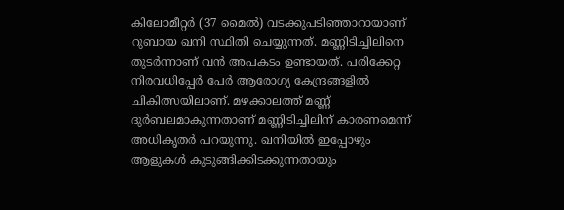കിലോമീറ്റർ (37 മൈൽ) വടക്കുപടിഞ്ഞാറായാണ്  റുബായ ഖനി സ്ഥിതി ചെയ്യുന്നത്. മണ്ണിടിച്ചിലിനെ തുടർന്നാണ് വൻ അപകടം ഉണ്ടായത്. പരിക്കേറ്റ നിരവധിപ്പേർ പേർ ആരോഗ്യ കേന്ദ്രങ്ങളിൽ ചികിത്സയിലാണ്. മഴക്കാലത്ത് മണ്ണ് ദുർബലമാകുന്നതാണ് മണ്ണിടിച്ചിലിന് കാരണമെന്ന് അധികൃതർ പറയുന്നു. ഖനിയിൽ ഇപ്പോഴും ആളുകൾ കുടുങ്ങിക്കിടക്കുന്നതായും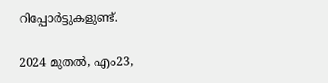റിപ്പോർട്ടുകളുണ്ട്.

2024 മുതല്‍, എം23,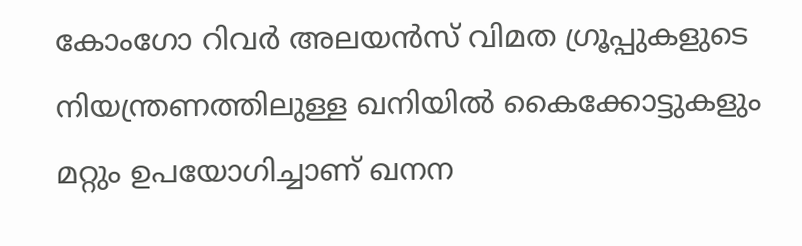കോംഗോ റിവർ അലയന്‍സ് വിമത ഗ്രൂപ്പുകളുടെ നിയന്ത്രണത്തിലുള്ള ഖനിയില്‍ കൈക്കോട്ടുകളും മറ്റും ഉപയോഗിച്ചാണ് ഖനന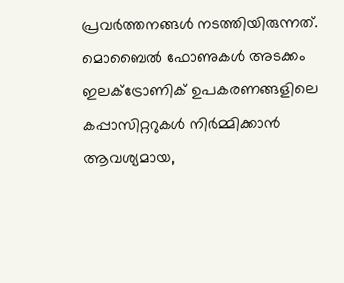പ്രവർത്തനങ്ങള്‍ നടത്തിയിരുന്നത്. മൊബൈൽ ഫോണുകള്‍ അടക്കം ഇലക്ട്രോണിക് ഉപകരണങ്ങളിലെ കപ്പാസിറ്ററുകള്‍ നിർമ്മിക്കാന്‍ ആവശ്യമായ,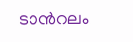ടാന്‍റലം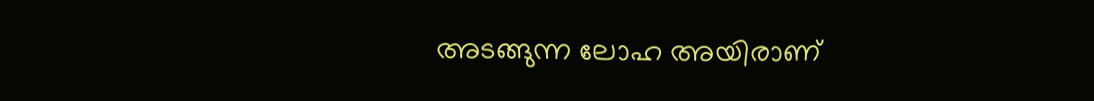അടങ്ങുന്ന ലോഹ അയിരാണ്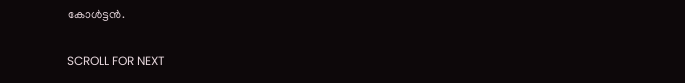കോള്‍ട്ടന്‍.

SCROLL FOR NEXT